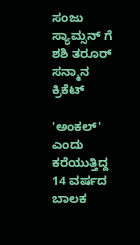ಸಂಜು ಸ್ಯಾಮ್ಸನ್ ಗೆ ಶಶಿ ತರೂರ್ ಸನ್ಮಾನ
ಕ್ರಿಕೆಟ್

'ಅಂಕಲ್' ಎಂದು ಕರೆಯುತ್ತಿದ್ದ 14 ವರ್ಷದ ಬಾಲಕ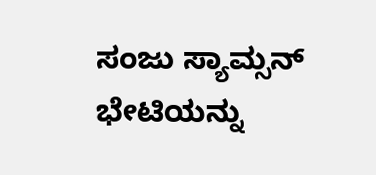ಸಂಜು ಸ್ಯಾಮ್ಸನ್ ಭೇಟಿಯನ್ನು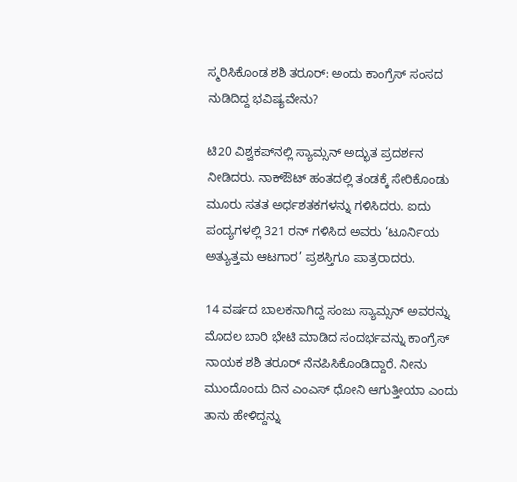ಸ್ಮರಿಸಿಕೊಂಡ ಶಶಿ ತರೂರ್: ಅಂದು ಕಾಂಗ್ರೆಸ್ ಸಂಸದ ನುಡಿದಿದ್ದ ಭವಿಷ್ಯವೇನು?

ಟಿ20 ವಿಶ್ವಕಪ್‌ನಲ್ಲಿ ಸ್ಯಾಮ್ಸನ್ ಅದ್ಭುತ ಪ್ರದರ್ಶನ ನೀಡಿದರು. ನಾಕ್‌ಔಟ್ ಹಂತದಲ್ಲಿ ತಂಡಕ್ಕೆ ಸೇರಿಕೊಂಡು ಮೂರು ಸತತ ಅರ್ಧಶತಕಗಳನ್ನು ಗಳಿಸಿದರು. ಐದು ಪಂದ್ಯಗಳಲ್ಲಿ 321 ರನ್ ಗಳಿಸಿದ ಅವರು ‘ಟೂರ್ನಿಯ ಅತ್ಯುತ್ತಮ ಆಟಗಾರ’ ಪ್ರಶಸ್ತಿಗೂ ಪಾತ್ರರಾದರು.

14 ವರ್ಷದ ಬಾಲಕನಾಗಿದ್ದ ಸಂಜು ಸ್ಯಾಮ್ಸನ್ ಅವರನ್ನು ಮೊದಲ ಬಾರಿ ಭೇಟಿ ಮಾಡಿದ ಸಂದರ್ಭವನ್ನು ಕಾಂಗ್ರೆಸ್ ನಾಯಕ ಶಶಿ ತರೂರ್ ನೆನಪಿಸಿಕೊಂಡಿದ್ದಾರೆ. ನೀನು ಮುಂದೊಂದು ದಿನ ಎಂಎಸ್ ಧೋನಿ ಆಗುತ್ತೀಯಾ ಎಂದು ತಾನು ಹೇಳಿದ್ದನ್ನು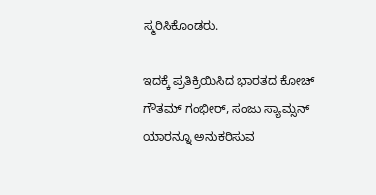ಸ್ಮರಿಸಿಕೊಂಡರು.

ಇದಕ್ಕೆ ಪ್ರತಿಕ್ರಿಯಿಸಿದ ಭಾರತದ ಕೋಚ್ ಗೌತಮ್ ಗಂಭೀರ್, ಸಂಜು ಸ್ಯಾಮ್ಸನ್ ಯಾರನ್ನೂ ಅನುಕರಿಸುವ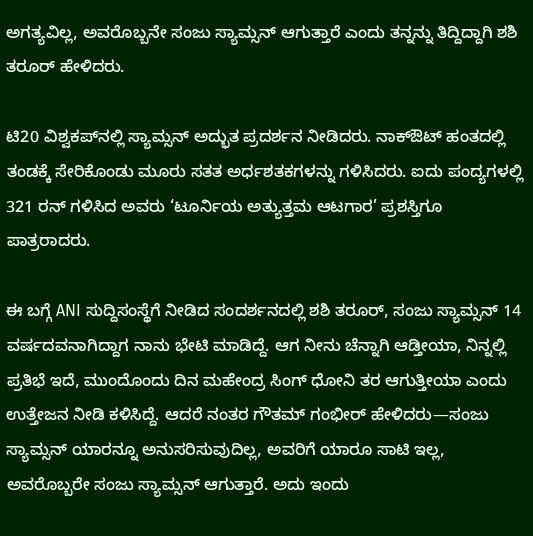ಅಗತ್ಯವಿಲ್ಲ, ಅವರೊಬ್ಬನೇ ಸಂಜು ಸ್ಯಾಮ್ಸನ್ ಆಗುತ್ತಾರೆ ಎಂದು ತನ್ನನ್ನು ತಿದ್ದಿದ್ದಾಗಿ ಶಶಿ ತರೂರ್ ಹೇಳಿದರು.

ಟಿ20 ವಿಶ್ವಕಪ್‌ನಲ್ಲಿ ಸ್ಯಾಮ್ಸನ್ ಅದ್ಭುತ ಪ್ರದರ್ಶನ ನೀಡಿದರು. ನಾಕ್‌ಔಟ್ ಹಂತದಲ್ಲಿ ತಂಡಕ್ಕೆ ಸೇರಿಕೊಂಡು ಮೂರು ಸತತ ಅರ್ಧಶತಕಗಳನ್ನು ಗಳಿಸಿದರು. ಐದು ಪಂದ್ಯಗಳಲ್ಲಿ 321 ರನ್ ಗಳಿಸಿದ ಅವರು ‘ಟೂರ್ನಿಯ ಅತ್ಯುತ್ತಮ ಆಟಗಾರ’ ಪ್ರಶಸ್ತಿಗೂ ಪಾತ್ರರಾದರು.

ಈ ಬಗ್ಗೆ ANI ಸುದ್ದಿಸಂಸ್ಥೆಗೆ ನೀಡಿದ ಸಂದರ್ಶನದಲ್ಲಿ ಶಶಿ ತರೂರ್, ಸಂಜು ಸ್ಯಾಮ್ಸನ್ 14 ವರ್ಷದವನಾಗಿದ್ದಾಗ ನಾನು ಭೇಟಿ ಮಾಡಿದ್ದೆ. ಆಗ ನೀನು ಚೆನ್ನಾಗಿ ಆಡ್ತೀಯಾ, ನಿನ್ನಲ್ಲಿ ಪ್ರತಿಭೆ ಇದೆ, ಮುಂದೊಂದು ದಿನ ಮಹೇಂದ್ರ ಸಿಂಗ್ ಧೋನಿ ತರ ಆಗುತ್ತೀಯಾ ಎಂದು ಉತ್ತೇಜನ ನೀಡಿ ಕಳಿಸಿದ್ದೆ. ಆದರೆ ನಂತರ ಗೌತಮ್ ಗಂಭೀರ್ ಹೇಳಿದರು—ಸಂಜು ಸ್ಯಾಮ್ಸನ್ ಯಾರನ್ನೂ ಅನುಸರಿಸುವುದಿಲ್ಲ, ಅವರಿಗೆ ಯಾರೂ ಸಾಟಿ ಇಲ್ಲ, ಅವರೊಬ್ಬರೇ ಸಂಜು ಸ್ಯಾಮ್ಸನ್ ಆಗುತ್ತಾರೆ. ಅದು ಇಂದು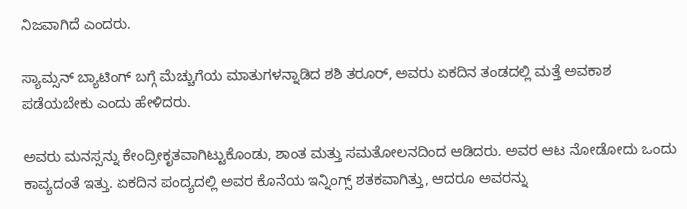ನಿಜವಾಗಿದೆ ಎಂದರು.

ಸ್ಯಾಮ್ಸನ್ ಬ್ಯಾಟಿಂಗ್ ಬಗ್ಗೆ ಮೆಚ್ಚುಗೆಯ ಮಾತುಗಳನ್ನಾಡಿದ ಶಶಿ ತರೂರ್, ಅವರು ಏಕದಿನ ತಂಡದಲ್ಲಿ ಮತ್ತೆ ಅವಕಾಶ ಪಡೆಯಬೇಕು ಎಂದು ಹೇಳಿದರು.

ಅವರು ಮನಸ್ಸನ್ನು ಕೇಂದ್ರೀಕೃತವಾಗಿಟ್ಟುಕೊಂಡು, ಶಾಂತ ಮತ್ತು ಸಮತೋಲನದಿಂದ ಆಡಿದರು. ಅವರ ಆಟ ನೋಡೋದು ಒಂದು ಕಾವ್ಯದಂತೆ ಇತ್ತು. ಏಕದಿನ ಪಂದ್ಯದಲ್ಲಿ ಅವರ ಕೊನೆಯ ಇನ್ನಿಂಗ್ಸ್ ಶತಕವಾಗಿತ್ತು, ಆದರೂ ಅವರನ್ನು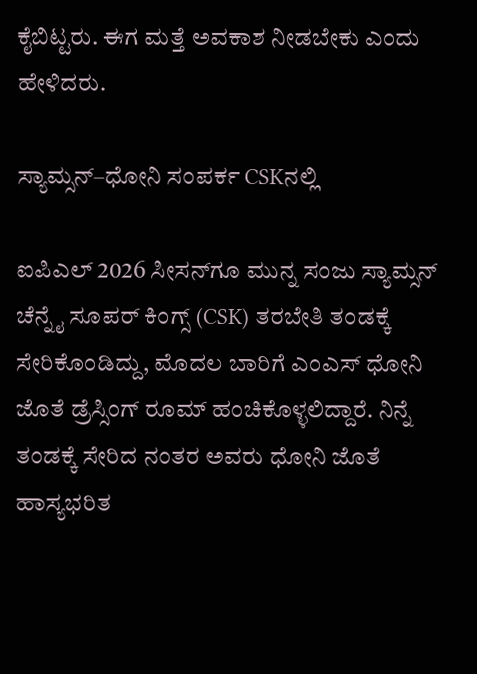ಕೈಬಿಟ್ಟರು. ಈಗ ಮತ್ತೆ ಅವಕಾಶ ನೀಡಬೇಕು ಎಂದು ಹೇಳಿದರು.

ಸ್ಯಾಮ್ಸನ್–ಧೋನಿ ಸಂಪರ್ಕ CSKನಲ್ಲಿ

ಐಪಿಎಲ್ 2026 ಸೀಸನ್‌ಗೂ ಮುನ್ನ ಸಂಜು ಸ್ಯಾಮ್ಸನ್ ಚೆನ್ನೈ ಸೂಪರ್ ಕಿಂಗ್ಸ್ (CSK) ತರಬೇತಿ ತಂಡಕ್ಕೆ ಸೇರಿಕೊಂಡಿದ್ದು, ಮೊದಲ ಬಾರಿಗೆ ಎಂಎಸ್ ಧೋನಿ ಜೊತೆ ಡ್ರೆಸ್ಸಿಂಗ್ ರೂಮ್ ಹಂಚಿಕೊಳ್ಳಲಿದ್ದಾರೆ. ನಿನ್ನೆ ತಂಡಕ್ಕೆ ಸೇರಿದ ನಂತರ ಅವರು ಧೋನಿ ಜೊತೆ ಹಾಸ್ಯಭರಿತ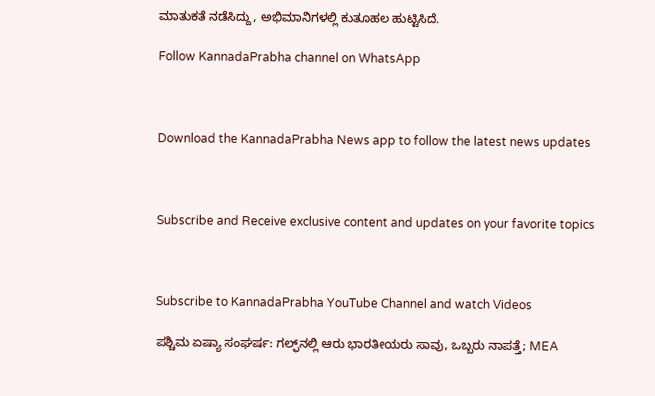ಮಾತುಕತೆ ನಡೆಸಿದ್ದು, ಅಭಿಮಾನಿಗಳಲ್ಲಿ ಕುತೂಹಲ ಹುಟ್ಟಿಸಿದೆ.

Follow KannadaPrabha channel on WhatsApp



Download the KannadaPrabha News app to follow the latest news updates



Subscribe and Receive exclusive content and updates on your favorite topics



Subscribe to KannadaPrabha YouTube Channel and watch Videos

ಪಶ್ಚಿಮ ಏಷ್ಯಾ ಸಂಘರ್ಷ: ಗಲ್ಫ್‌ನಲ್ಲಿ ಆರು ಭಾರತೀಯರು ಸಾವು, ಒಬ್ಬರು ನಾಪತ್ತೆ; MEA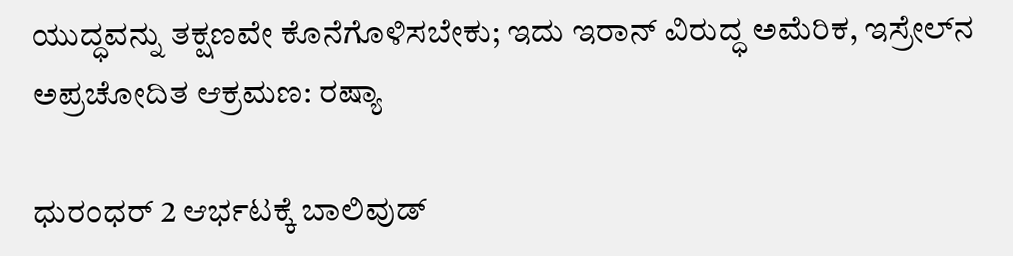ಯುದ್ಧವನ್ನು ತಕ್ಷಣವೇ ಕೊನೆಗೊಳಿಸಬೇಕು; ಇದು ಇರಾನ್ ವಿರುದ್ಧ ಅಮೆರಿಕ, ಇಸ್ರೇಲ್‌ನ ಅಪ್ರಚೋದಿತ ಆಕ್ರಮಣ: ರಷ್ಯಾ

ಧುರಂಧರ್ 2 ಆರ್ಭಟಕ್ಕೆ ಬಾಲಿವುಡ್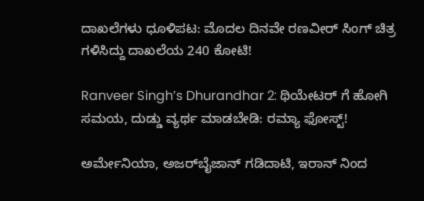ದಾಖಲೆಗಳು ಧೂಳಿಪಟ: ಮೊದಲ ದಿನವೇ ರಣವೀರ್ ಸಿಂಗ್ ಚಿತ್ರ ಗಳಿಸಿದ್ದು ದಾಖಲೆಯ 240 ಕೋಟಿ!

Ranveer Singh’s Dhurandhar 2: ಥಿಯೇಟರ್ ಗೆ ಹೋಗಿ ಸಮಯ, ದುಡ್ಡು ವ್ಯರ್ಥ ಮಾಡಬೇಡಿ: ರಮ್ಯಾ ಫೋಸ್ಟ್!

ಅರ್ಮೇನಿಯಾ, ಅಜರ್‌ಬೈಜಾನ್ ಗಡಿದಾಟಿ, ಇರಾನ್ ನಿಂದ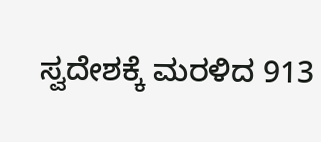ಸ್ವದೇಶಕ್ಕೆ ಮರಳಿದ 913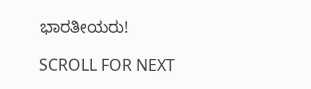ಭಾರತೀಯರು!

SCROLL FOR NEXT